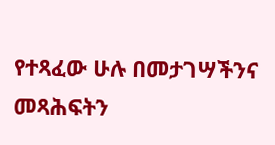የተጻፈው ሁሉ በመታገሣችንና መጻሕፍትን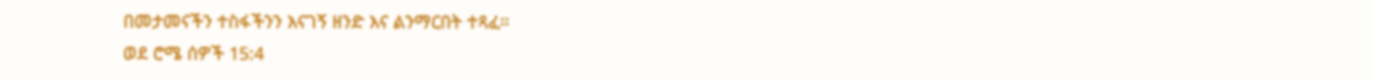በመታመናችን ተስፋችንን እናገኝ ዘንድ እና ልንማርበት ተጻፈ።
ወደ ሮሜ ሰዎች 15:4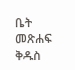ቤት
መጽሐፍ ቅዱስ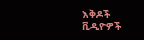እቅዶች
ቪዲዮዎች